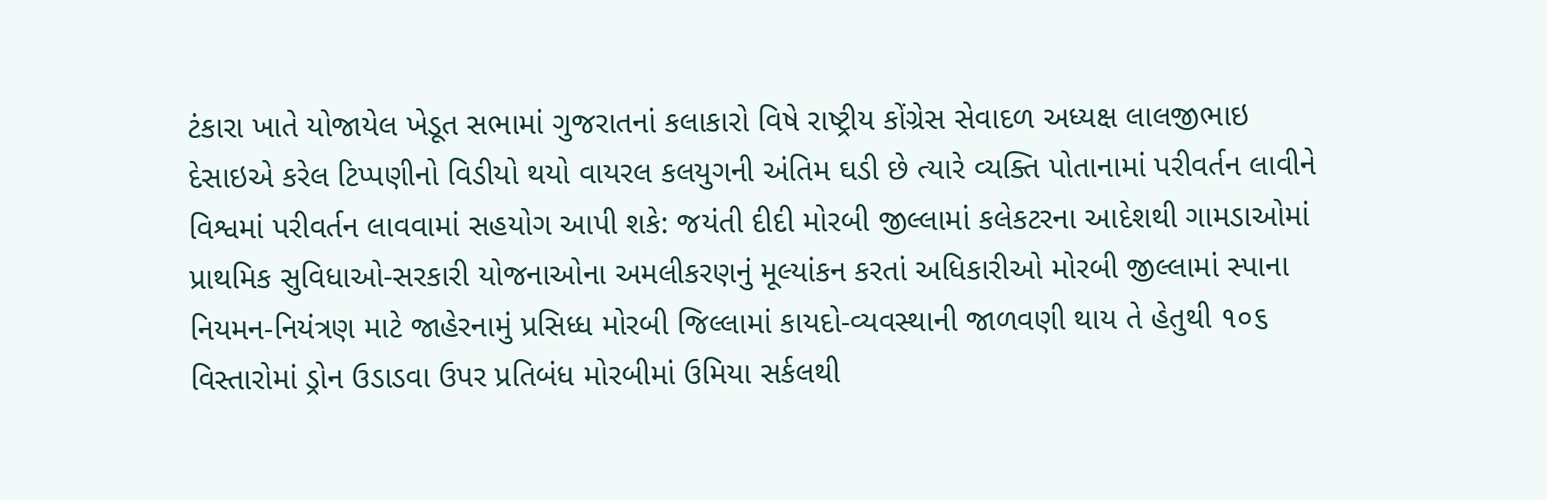ટંકારા ખાતે યોજાયેલ ખેડૂત સભામાં ગુજરાતનાં કલાકારો વિષે રાષ્ટ્રીય કોંગ્રેસ સેવાદળ અધ્યક્ષ લાલજીભાઇ દેસાઇએ કરેલ ટિપ્પણીનો વિડીયો થયો વાયરલ કલયુગની અંતિમ ઘડી છે ત્યારે વ્યક્તિ પોતાનામાં પરીવર્તન લાવીને વિશ્વમાં પરીવર્તન લાવવામાં સહયોગ આપી શકે: જયંતી દીદી મોરબી જીલ્લામાં કલેકટરના આદેશથી ગામડાઓમાં પ્રાથમિક સુવિધાઓ-સરકારી યોજનાઓના અમલીકરણનું મૂલ્યાંકન કરતાં અધિકારીઓ મોરબી જીલ્લામાં સ્પાના નિયમન-નિયંત્રણ માટે જાહેરનામું પ્રસિધ્ધ મોરબી જિલ્લામાં કાયદો-વ્યવસ્થાની જાળવણી થાય તે હેતુથી ૧૦૬ વિસ્તારોમાં ડ્રોન ઉડાડવા ઉપર પ્રતિબંધ મોરબીમાં ઉમિયા સર્કલથી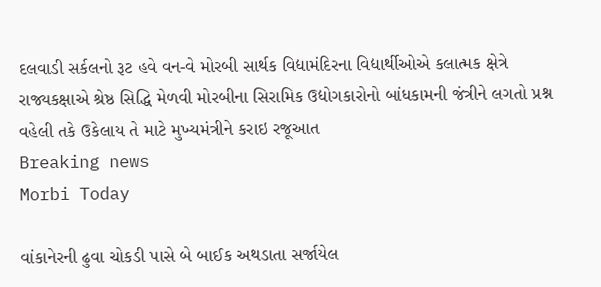દલવાડી સર્કલનો રૂટ હવે વન-વે મોરબી સાર્થક વિદ્યામંદિરના વિદ્યાર્થીઓએ કલાત્મક ક્ષેત્રે રાજ્યકક્ષાએ શ્રેષ્ઠ સિદ્ધિ મેળવી મોરબીના સિરામિક ઉદ્યોગકારોનો બાંધકામની જંત્રીને લગતો પ્રશ્ન વહેલી તકે ઉકેલાય તે માટે મુખ્યમંત્રીને કરાઇ રજૂઆત
Breaking news
Morbi Today

વાંકાનેરની ઢુવા ચોકડી પાસે બે બાઈક અથડાતા સર્જાયેલ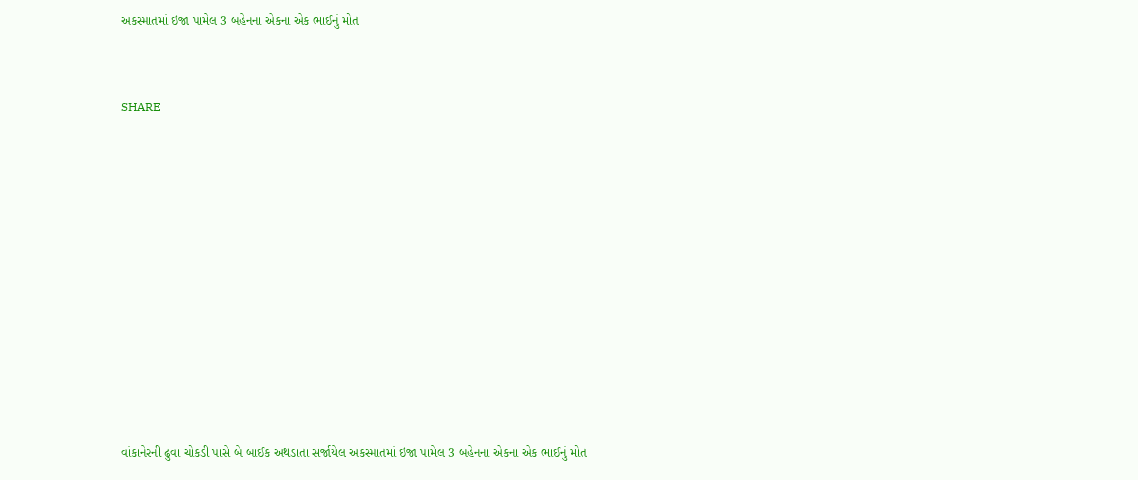અકસ્માતમાં ઇજા પામેલ 3 બહેનના એકના એક ભાઈનું મોત


SHARE











વાંકાનેરની ઢુવા ચોકડી પાસે બે બાઈક અથડાતા સર્જાયેલ અકસ્માતમાં ઇજા પામેલ 3 બહેનના એકના એક ભાઈનું મોત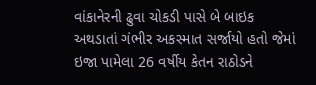વાંકાનેરની ઢુવા ચોકડી પાસે બે બાઇક અથડાતાં ગંભીર અકસ્માત સર્જાયો હતો જેમાં ઇજા પામેલા 26 વર્ષીય કેતન રાઠોડને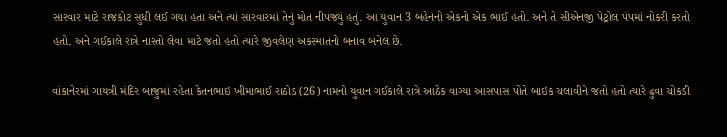સારવાર માટે રાજકોટ સુધી લઈ ગયા હતા અને ત્યાં સારવારમાં તેનું મોત નીપજ્યું હતું. આ યુવાન 3 બહેનનો એકનો એક ભાઈ હતો. અને તે સીએનજી પેટ્રોલ પંપમાં નોકરી કરતો હતો. અને ગઈકાલે રાત્રે નાસ્તો લેવા માટે જતો હતો ત્યારે જીવલેણ અકસ્માતનો બનાવ બનેલ છે.

વાંકાનેરમાં ગાયત્રી મંદિર બાજુમાં રહેતા કેતનભાઇ ખીમાભાઈ રાઠોડ (26) નામનો યુવાન ગઈકાલે રાત્રે આઠેક વાગ્યા આસપાસ પોતે બાઇક ચલાવીને જતો હતો ત્યારે ઢુવા ચોકડી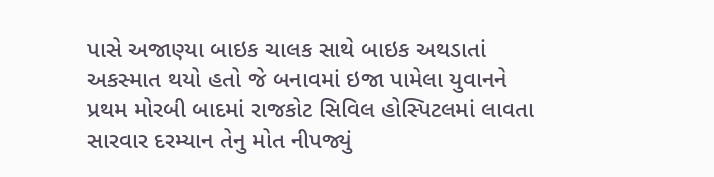પાસે અજાણ્યા બાઇક ચાલક સાથે બાઇક અથડાતાં અકસ્માત થયો હતો જે બનાવમાં ઇજા પામેલા યુવાનને પ્રથમ મોરબી બાદમાં રાજકોટ સિવિલ હોસ્પિટલમાં લાવતા સારવાર દરમ્યાન તેનુ મોત નીપજ્યું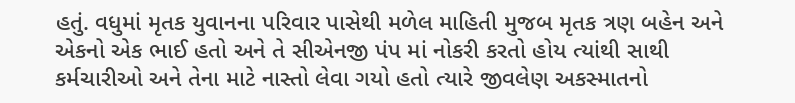હતું. વધુમાં મૃતક યુવાનના પરિવાર પાસેથી મળેલ માહિતી મુજબ મૃતક ત્રણ બહેન અને એકનો એક ભાઈ હતો અને તે સીએનજી પંપ માં નોકરી કરતો હોય ત્યાંથી સાથી કર્મચારીઓ અને તેના માટે નાસ્તો લેવા ગયો હતો ત્યારે જીવલેણ અકસ્માતનો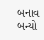બનાવ બન્યો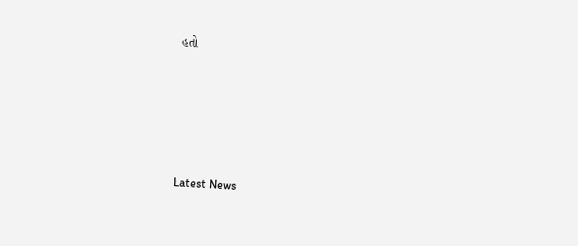હતો






Latest News